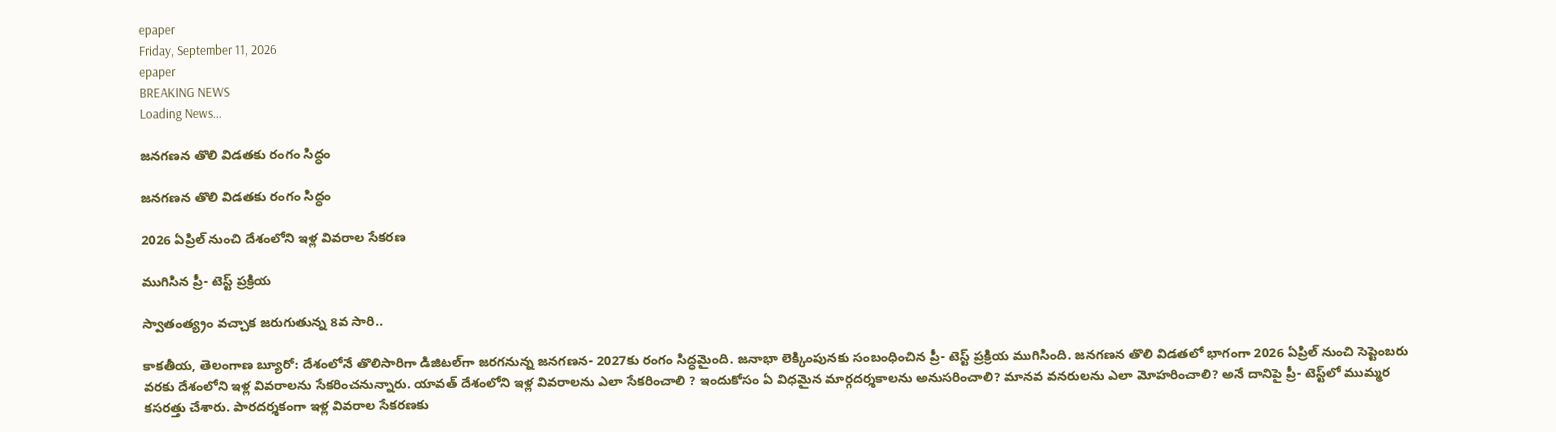epaper
Friday, September 11, 2026
epaper
BREAKING NEWS
Loading News...

జనగణన తొలి విడత‌కు రంగం సిద్ధం

జనగణన తొలి విడత‌కు రంగం సిద్ధం

2026 ఏప్రిల్ నుంచి దేశంలోని ఇళ్ల వివరాల సేకరణ

ముగిసిన ప్రీ- టెస్ట్ ప్రక్రియ

స్వాతంత్య్రం వచ్చాక జరుగుతున్న 8వ సారి..

కాక‌తీయ‌, తెలంగాణ బ్యూరో: దేశంలోనే తొలిసారిగా డిజిటల్‌గా జరగనున్న జనగణన- 2027కు రంగం సిద్ధమైంది. జనాభా లెక్కింపునకు సంబంధించిన ప్రీ- టెస్ట్ ప్రక్రియ ముగిసింది. జనగణన తొలి విడతలో భాగంగా 2026 ఏప్రిల్ నుంచి సెప్టెంబరు వరకు దేశంలోని ఇళ్ల వివరాలను సేకరించనున్నారు. యావత్ దేశంలోని ఇళ్ల వివరాలను ఎలా సేకరించాలి ? ఇందుకోసం ఏ విధమైన మార్గదర్శకాలను అనుసరించాలి? మానవ వనరులను ఎలా మోహరించాలి? అనే దానిపై ప్రీ- టెస్ట్‌లో ముమ్మర కసరత్తు చేశారు. పారదర్శకంగా ఇళ్ల వివరాల సేకరణకు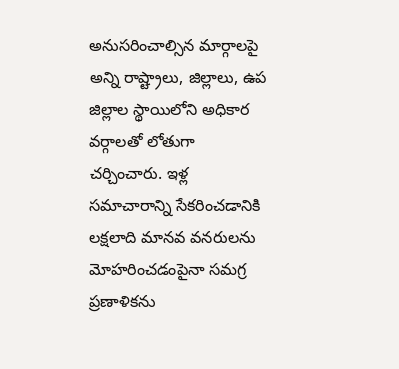అనుసరించాల్సిన మార్గాలపై అన్ని రాష్ట్రాలు, జిల్లాలు, ఉప జిల్లాల స్థాయిలోని అధికార వర్గాలతో లోతుగా చర్చించారు. ఇళ్ల సమాచారాన్ని సేకరించడానికి లక్షలాది మానవ వనరులను మోహరించడంపైనా సమగ్ర ప్రణాళికను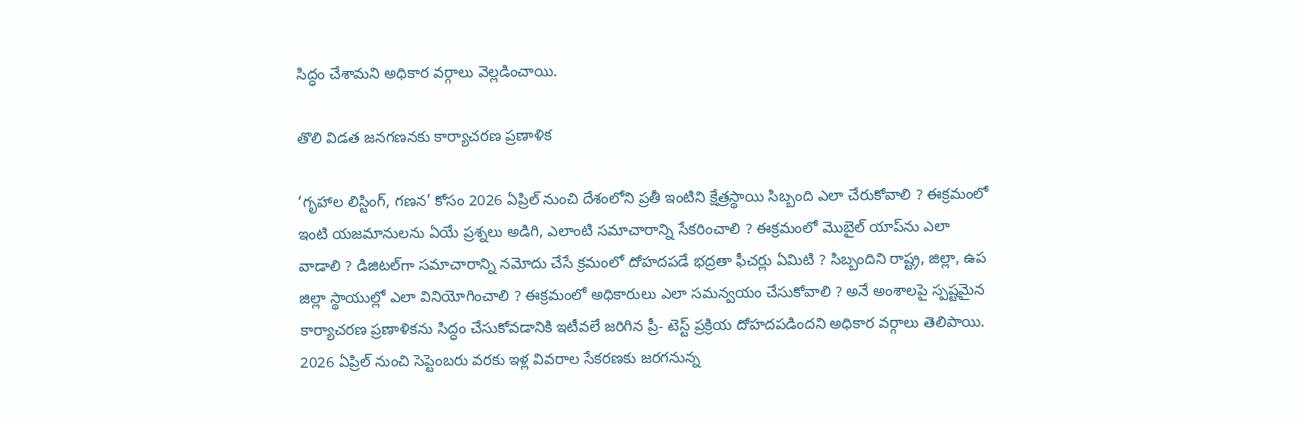సిద్ధం చేశామని అధికార వర్గాలు వెల్లడించాయి.

తొలి విడత జనగణనకు కార్యాచరణ ప్రణాళిక

‘గృహాల లిస్టింగ్, గణన’ కోసం 2026 ఏప్రిల్ నుంచి దేశంలోని ప్రతీ ఇంటిని క్షేత్రస్థాయి సిబ్బంది ఎలా చేరుకోవాలి ? ఈక్రమంలో ఇంటి యజమానులను ఏయే ప్రశ్నలు అడిగి, ఎలాంటి సమాచారాన్ని సేకరించాలి ? ఈక్రమంలో మొబైల్ యాప్‌ను ఎలా వాడాలి ? డిజిటల్‌గా సమాచారాన్ని నమోదు చేసే క్రమంలో దోహదపడే భద్రతా ఫీచర్లు ఏమిటి ? సిబ్బందిని రాష్ట్ర, జిల్లా, ఉప జిల్లా స్థాయుల్లో ఎలా వినియోగించాలి ? ఈక్రమంలో అధికారులు ఎలా సమన్వయం చేసుకోవాలి ? అనే అంశాలపై స్పష్టమైన కార్యాచరణ ప్రణాళికను సిద్ధం చేసుకోవడానికి ఇటీవలే జరిగిన ప్రీ- టెస్ట్ ప్రక్రియ దోహదపడిందని అధికార వర్గాలు తెలిపాయి. 2026 ఏప్రిల్ నుంచి సెప్టెంబరు వరకు ఇళ్ల వివరాల సేకరణకు జరగనున్న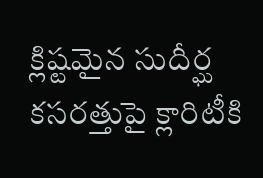క్లిష్టమైన సుదీర్ఘ కసరత్తుపై క్లారిటీకి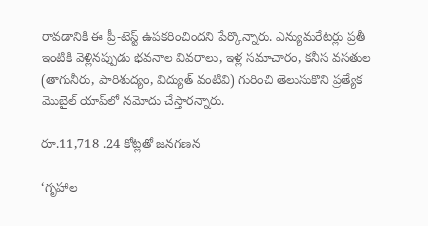రావడానికి ఈ ప్రీ-టెస్ట్ ఉపకరించిందని పేర్కొన్నారు. ఎన్యుమరేటర్లు ప్రతీ ఇంటికి వెళ్లినప్పుడు భవనాల వివరాలు, ఇళ్ల సమాచారం, కనీస వసతుల (తాగునీరు, పారిశుద్యం, విద్యుత్ వంటివి) గురించి తెలుసుకొని ప్రత్యేక మొబైల్ యాప్‌లో నమోదు చేస్తారన్నారు.

రూ.11,718 .24 కోట్లతో జనగణన

‘గృహాల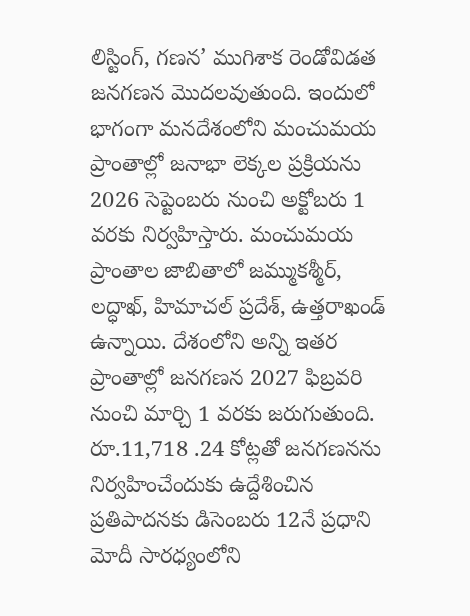లిస్టింగ్, గణన’ ముగిశాక రెండోవిడత జనగణన మొదలవుతుంది. ఇందులో భాగంగా మనదేశంలోని మంచుమయ ప్రాంతాల్లో జనాభా లెక్కల ప్రక్రియను 2026 సెప్టెంబరు నుంచి అక్టోబరు 1 వరకు నిర్వహిస్తారు. మంచుమయ ప్రాంతాల జాబితాలో జమ్ముకశ్మీర్, లద్ధాఖ్, హిమాచల్ ప్రదేశ్, ఉత్తరాఖండ్ ఉన్నాయి. దేశంలోని అన్ని ఇతర ప్రాంతాల్లో జనగణన 2027 ఫిబ్రవరి నుంచి మార్చి 1 వరకు జరుగుతుంది. రూ.11,718 .24 కోట్లతో జనగణనను నిర్వహించేందుకు ఉద్దేశించిన ప్రతిపాదనకు డిసెంబరు 12నే ప్రధాని మోదీ సారధ్యంలోని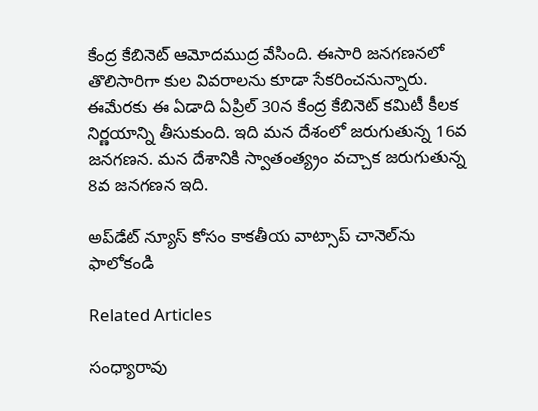కేంద్ర కేబినెట్ ఆమోదముద్ర వేసింది. ఈసారి జనగణనలో తొలిసారిగా కుల వివరాలను కూడా సేకరించనున్నారు. ఈమేరకు ఈ ఏడాది ఏప్రిల్ 30న కేంద్ర కేబినెట్ కమిటీ కీలక నిర్ణయాన్ని తీసుకుంది. ఇది మన దేశంలో జరుగుతున్న 16వ జనగణన. మన దేశానికి స్వాతంత్య్రం వచ్చాక జరుగుతున్న 8వ జనగణన ఇది.

అప్‌డేట్ న్యూస్ కోసం కాక‌తీయ వాట్సాప్ చానెల్‌ను ఫాలోకండి

Related Articles

సంధ్యారావు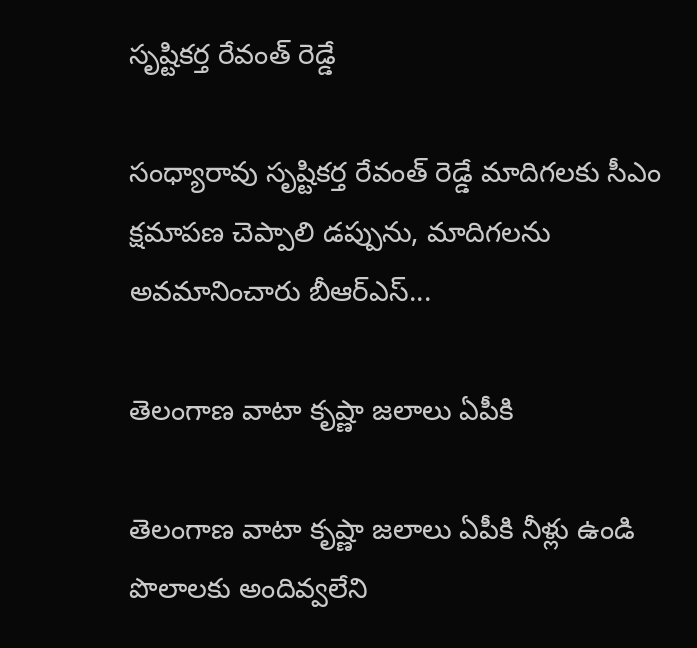సృష్టికర్త రేవంత్‌ రెడ్డే

సంధ్యారావు సృష్టికర్త రేవంత్‌ రెడ్డే మాదిగలకు సీఎం క్షమాపణ చెప్పాలి డప్పును, మాదిగలను అవమానించారు బీఆర్‌ఎస్‌...

తెలంగాణ వాటా కృష్ణా జలాలు ఏపీకి

తెలంగాణ వాటా కృష్ణా జలాలు ఏపీకి నీళ్లు ఉండి పొలాలకు అందివ్వ‌లేని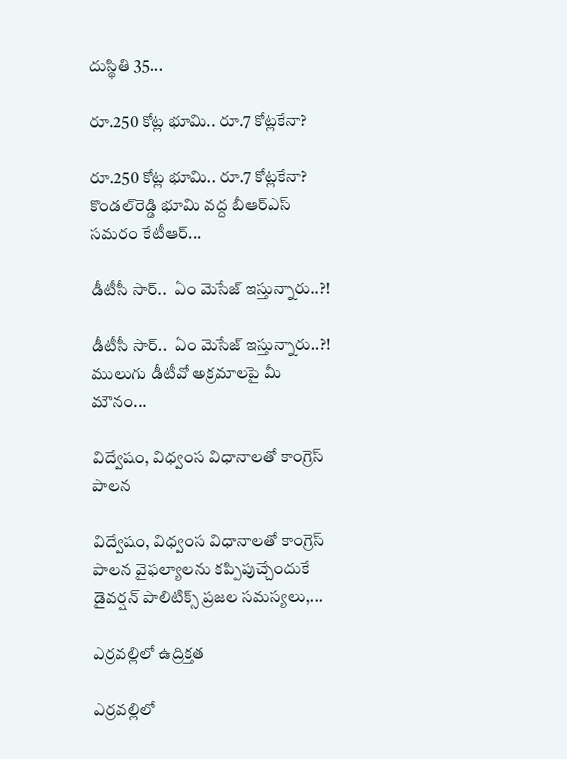దుస్థితి 35...

రూ.250 కోట్ల భూమి.. రూ.7 కోట్లకేనా?

రూ.250 కోట్ల భూమి.. రూ.7 కోట్లకేనా? కొండల్‌రెడ్డి భూమి వద్ద బీఆర్‌ఎస్‌ సమరం కేటీఆర్‌...

డీటీసీ సార్‌..  ఏం మెసేజ్ ఇస్తున్నారు..?!

డీటీసీ సార్‌..  ఏం మెసేజ్ ఇస్తున్నారు..?! ములుగు డీటీవో అక్ర‌మాల‌పై మీ మౌనం...

విద్వేషం, విధ్వంస విధానాలతో కాంగ్రెస్‌ పాలన

విద్వేషం, విధ్వంస విధానాలతో కాంగ్రెస్‌ పాలన వైఫల్యాలను కప్పిపుచ్చేందుకే డైవర్షన్‌ పాలిటిక్స్‌ ప్రజల సమస్యలు,...

ఎర్రవల్లిలో ఉద్రిక్తత

ఎర్రవల్లిలో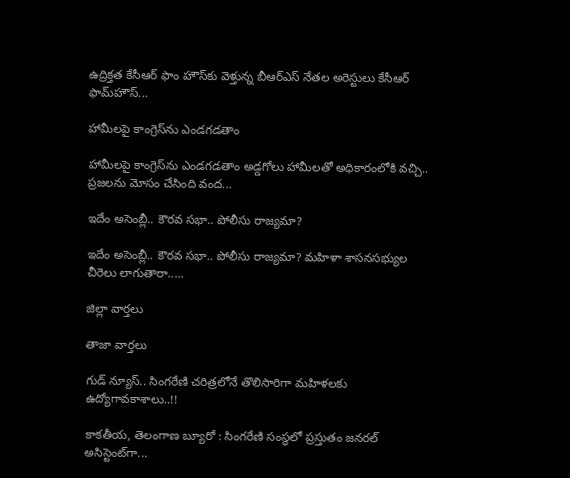ఉద్రిక్తత కేసీఆర్ ఫాం హౌస్‌కు వెళ్తున్న బీఆర్‌ఎస్‌ నేతల అరెస్టులు కేసీఆర్‌ ఫామ్‌హౌస్‌...

హామీలపై కాంగ్రెస్‌ను ఎండగడతాం

హామీలపై కాంగ్రెస్‌ను ఎండగడతాం అడ్డగోలు హామీలతో అధికారంలోకి వచ్చి.. ప్రజలను మోసం చేసింది వంద...

ఇదేం అసెంబ్లీ.. కౌరవ సభా.. పోలీసు రాజ్యమా?

ఇదేం అసెంబ్లీ.. కౌరవ సభా.. పోలీసు రాజ్యమా? మహిళా శాసనసభ్యుల చీరెలు లాగుతారా.....

జిల్లా వార్త‌లు

తాజా వార్త‌లు

గుడ్ న్యూస్.. సింగరేణి చరిత్రలోనే తొలిసారిగా మ‌హిళ‌ల‌కు ఉద్యోగావ‌కాశాలు..!!

కాక‌తీయ‌, తెలంగాణ బ్యూరో : సింగరేణి సంస్థలో ప్రస్తుతం జనరల్ అసిస్టెంట్‌గా...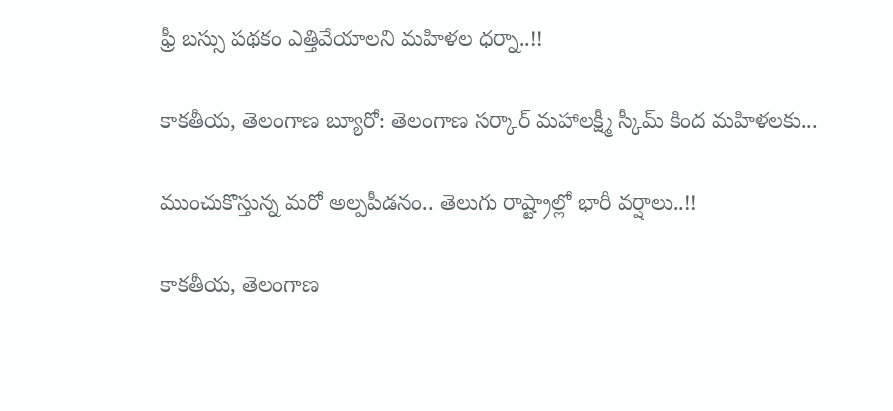ఫ్రీ బస్సు పథకం ఎత్తివేయాలని మహిళల ధర్నా..!!

కాకతీయ, తెలంగాణ బ్యూరో: తెలంగాణ సర్కార్ మహాలక్ష్మీ స్కీమ్ కింద మహిళలకు...

ముంచుకొస్తున్న మరో అల్పపీడనం.. తెలుగు రాష్ట్రాల్లో భారీ వర్షాలు..!!

కాకతీయ, తెలంగాణ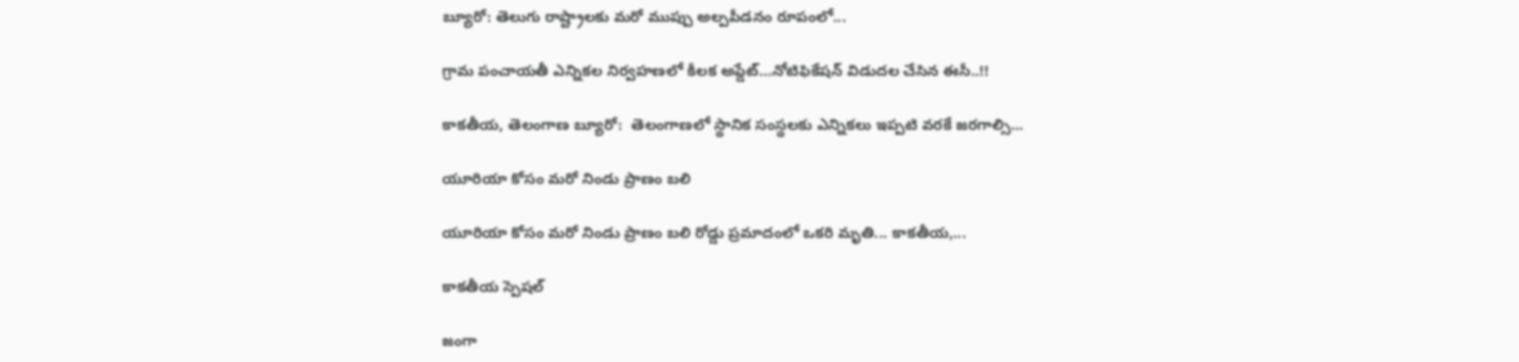బ్యూరో: తెలుగు రాష్ట్రాలకు మరో ముప్పు అల్పపీడనం రూపంలో...

గ్రామ పంచాయ‌తీ ఎన్నిక‌ల నిర్వ‌హ‌ణ‌లో కీల‌క అప్డేట్‌…నోటిఫికేషన్ విడుదల చేసిన ఈసీ..!!

కాకతీయ, తెలంగాణ బ్యూరో:  తెలంగాణలో స్థానిక సంస్థలకు ఎన్నికలు ఇప్పటి వరకే జరగాల్సి...

యూరియా కోసం మరో నిండు ప్రాణం బలి

యూరియా కోసం మరో నిండు ప్రాణం బలి రోడ్డు ప్రమాదంలో ఒకరి మృతి... కాకతీయ,...

కాక‌తీయ స్పెష‌ల్‌

జంగా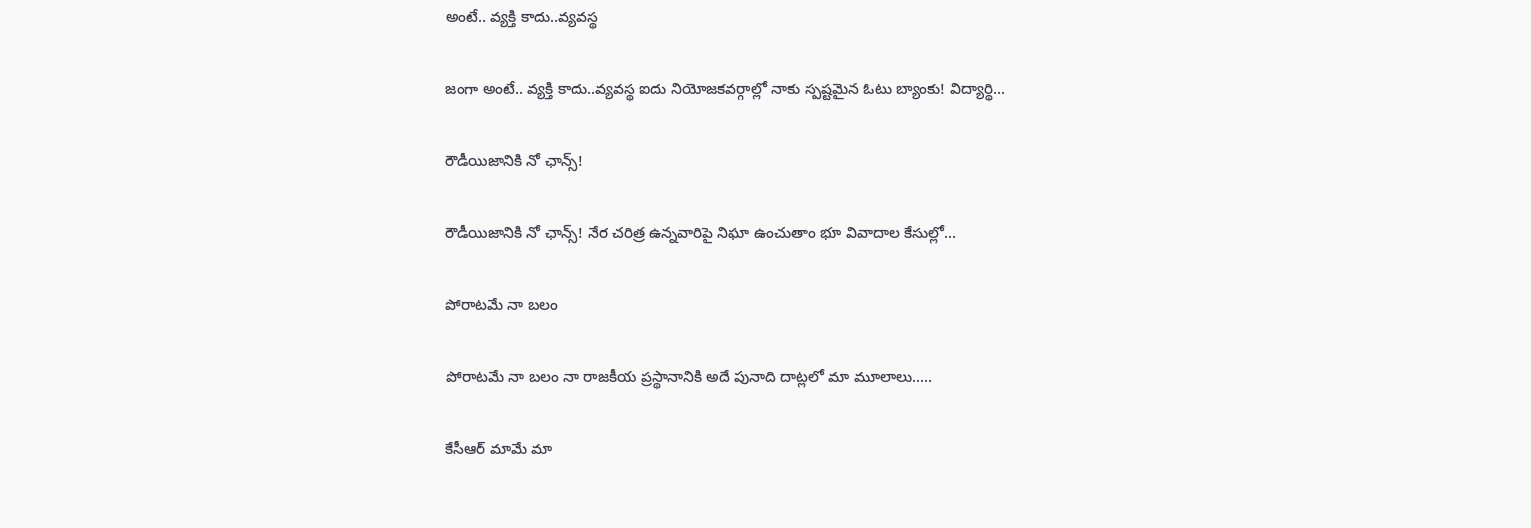అంటే.. వ్య‌క్తి కాదు..వ్య‌వస్థ‌

జంగా అంటే.. వ్య‌క్తి కాదు..వ్య‌వస్థ‌ ఐదు నియోజ‌క‌వ‌ర్గాల్లో నాకు స్ప‌ష్ట‌మైన ఓటు బ్యాంకు! విద్యార్థి...

రౌడీయిజానికి నో ఛాన్స్‌!

రౌడీయిజానికి నో ఛాన్స్‌! నేర చరిత్ర ఉన్న‌వారిపై నిఘా ఉంచుతాం భూ వివాదాల కేసుల్లో...

పోరాటమే నా బలం

పోరాటమే నా బలం నా రాజకీయ ప్రస్థానానికి అదే పునాది దాట్లలో మా మూలాలు.....

కేసీఆర్‌ మామే మా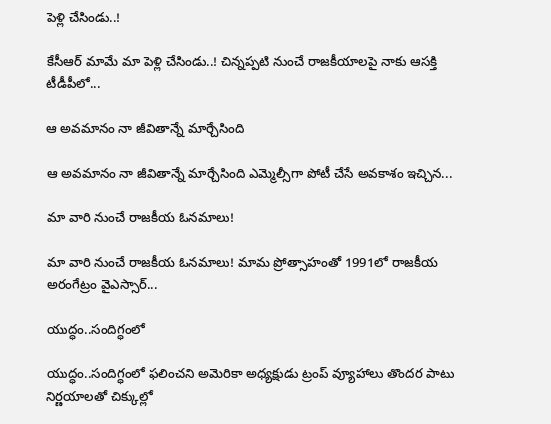పెళ్లి చేసిండు..!

కేసీఆర్‌ మామే మా పెళ్లి చేసిండు..! చిన్నప్ప‌టి నుంచే రాజకీయాలపై నాకు ఆసక్తి టీడీపీలో...

ఆ అవమానం నా జీవితాన్నే మార్చేసింది

ఆ అవమానం నా జీవితాన్నే మార్చేసింది ఎమ్మెల్సీగా పోటీ చేసే అవ‌కాశం ఇచ్చిన...

మా వారి నుంచే రాజకీయ ఓనమాలు!

మా వారి నుంచే రాజకీయ ఓనమాలు! మామ ప్రోత్సాహంతో 1991లో రాజకీయ అరంగేట్రం వైఎస్సార్‌...

యుద్ధం..సందిగ్ధంలో

యుద్ధం..సందిగ్ధంలో ఫ‌లించని అమెరికా అధ్య‌క్షుడు ట్రంప్ వ్యూహాలు తొంద‌ర పాటు నిర్ణ‌యాల‌తో చిక్కుల్లో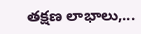తక్షణ లాభాలు,...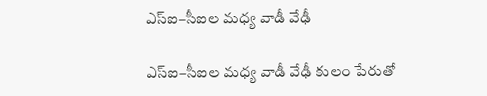ఎస్ఐ–సీఐల మ‌ధ్య వాడీ వేఢీ

ఎస్ఐ–సీఐల మ‌ధ్య వాడీ వేఢీ కులం పేరుతో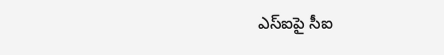ఎస్ఐపై సీఐ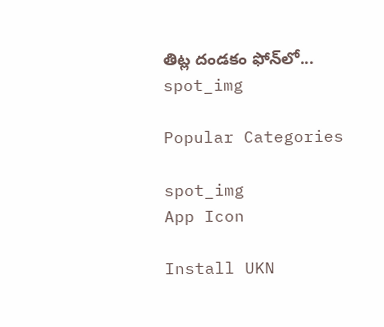తిట్ల దండ‌కం ఫోన్‌లో...
spot_img

Popular Categories

spot_img
App Icon

Install UKN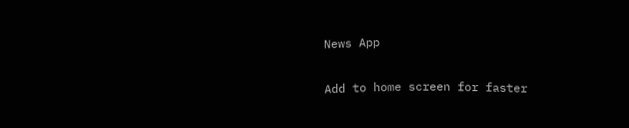News App

Add to home screen for faster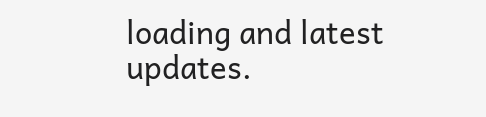loading and latest updates.